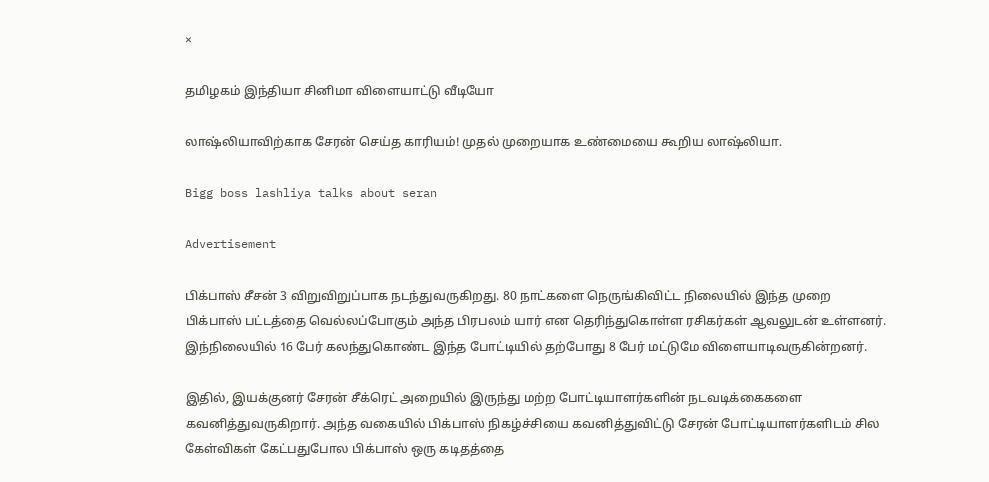×

தமிழகம் இந்தியா சினிமா விளையாட்டு வீடியோ

லாஷ்லியாவிற்காக சேரன் செய்த காரியம்! முதல் முறையாக உண்மையை கூறிய லாஷ்லியா.

Bigg boss lashliya talks about seran

Advertisement

பிக்பாஸ் சீசன் 3 விறுவிறுப்பாக நடந்துவருகிறது. 80 நாட்களை நெருங்கிவிட்ட நிலையில் இந்த முறை பிக்பாஸ் பட்டத்தை வெல்லப்போகும் அந்த பிரபலம் யார் என தெரிந்துகொள்ள ரசிகர்கள் ஆவலுடன் உள்ளனர். இந்நிலையில் 16 பேர் கலந்துகொண்ட இந்த போட்டியில் தற்போது 8 பேர் மட்டுமே விளையாடிவருகின்றனர்.

இதில், இயக்குனர் சேரன் சீக்ரெட் அறையில் இருந்து மற்ற போட்டியாளர்களின் நடவடிக்கைகளை கவனித்துவருகிறார். அந்த வகையில் பிக்பாஸ் நிகழ்ச்சியை கவனித்துவிட்டு சேரன் போட்டியாளர்களிடம் சில கேள்விகள் கேட்பதுபோல பிக்பாஸ் ஒரு கடிதத்தை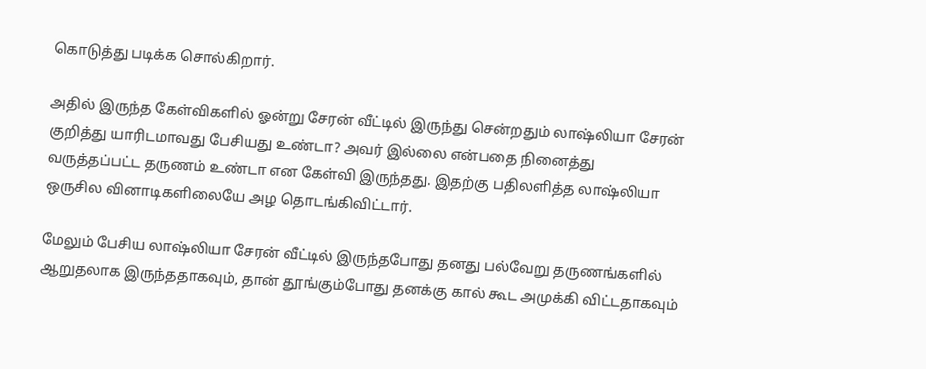கொடுத்து படிக்க சொல்கிறார்.

அதில் இருந்த கேள்விகளில் ஓன்று சேரன் வீட்டில் இருந்து சென்றதும் லாஷ்லியா சேரன் குறித்து யாரிடமாவது பேசியது உண்டா? அவர் இல்லை என்பதை நினைத்து வருத்தப்பட்ட தருணம் உண்டா என கேள்வி இருந்தது. இதற்கு பதிலளித்த லாஷ்லியா ஒருசில வினாடிகளிலையே அழ தொடங்கிவிட்டார்.

மேலும் பேசிய லாஷ்லியா சேரன் வீட்டில் இருந்தபோது தனது பல்வேறு தருணங்களில் ஆறுதலாக இருந்ததாகவும், தான் தூங்கும்போது தனக்கு கால் கூட அமுக்கி விட்டதாகவும்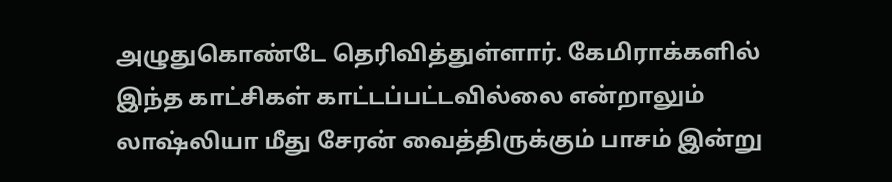அழுதுகொண்டே தெரிவித்துள்ளார். கேமிராக்களில் இந்த காட்சிகள் காட்டப்பட்டவில்லை என்றாலும் லாஷ்லியா மீது சேரன் வைத்திருக்கும் பாசம் இன்று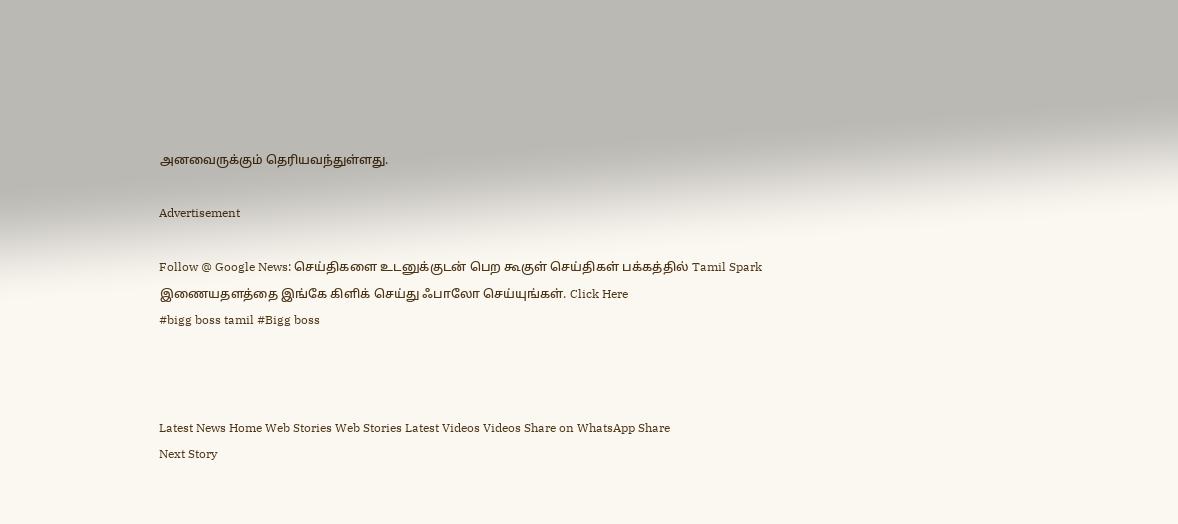அனவைருக்கும் தெரியவந்துள்ளது.

Advertisement

Follow @ Google News: செய்திகளை உடனுக்குடன் பெற கூகுள் செய்திகள் பக்கத்தில் Tamil Spark இணையதளத்தை இங்கே கிளிக் செய்து ஃபாலோ செய்யுங்கள். Click Here
#bigg boss tamil #Bigg boss



Latest News Home Web Stories Web Stories Latest Videos Videos Share on WhatsApp Share
Next Story